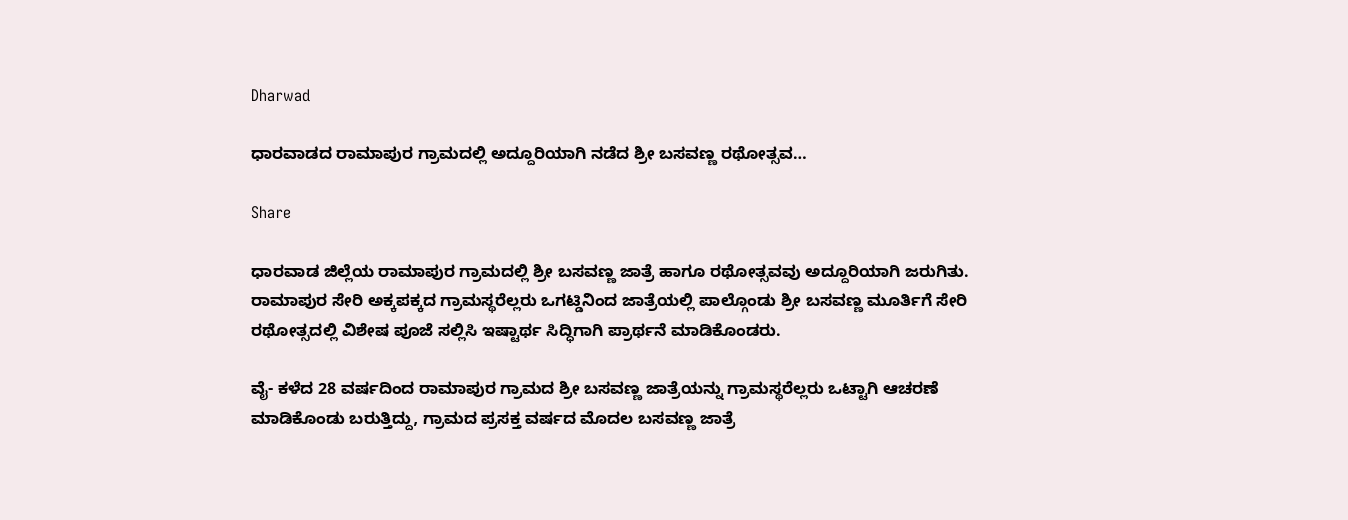Dharwad

ಧಾರವಾಡದ ರಾಮಾಪುರ ಗ್ರಾಮದಲ್ಲಿ ಅದ್ದೂರಿಯಾಗಿ ನಡೆದ ಶ್ರೀ ಬಸವಣ್ಣ ರಥೋತ್ಸವ…

Share

ಧಾರವಾಡ ಜಿಲ್ಲೆಯ ರಾಮಾಪುರ ಗ್ರಾಮದಲ್ಲಿ ಶ್ರೀ ಬಸವಣ್ಣ ಜಾತ್ರೆ ಹಾಗೂ ರಥೋತ್ಸವವು ಅದ್ದೂರಿಯಾಗಿ ಜರುಗಿತು. ರಾಮಾಪುರ ಸೇರಿ ಅಕ್ಕಪಕ್ಕದ ಗ್ರಾಮಸ್ಥರೆಲ್ಲರು ಒಗಟ್ಡಿನಿಂದ ಜಾತ್ರೆಯಲ್ಲಿ ಪಾಲ್ಗೊಂಡು ಶ್ರೀ ಬಸವಣ್ಣ ಮೂರ್ತಿಗೆ ಸೇರಿ ರಥೋತ್ಸದಲ್ಲಿ ವಿಶೇಷ ಪೂಜೆ ಸಲ್ಲಿಸಿ ಇಷ್ಟಾರ್ಥ ಸಿದ್ಧಿಗಾಗಿ ಪ್ರಾರ್ಥನೆ ಮಾಡಿಕೊಂಡರು.

ವೈ- ಕಳೆದ 28 ವರ್ಷದಿಂದ ರಾಮಾಪುರ ಗ್ರಾಮದ ಶ್ರೀ ಬಸವಣ್ಣ ಜಾತ್ರೆಯನ್ನು ಗ್ರಾಮಸ್ಥರೆಲ್ಲರು ಒಟ್ಟಾಗಿ ಆಚರಣೆ ಮಾಡಿಕೊಂಡು ಬರುತ್ತಿದ್ದು, ಗ್ರಾಮದ ಪ್ರಸಕ್ತ ವರ್ಷದ ಮೊದಲ ಬಸವಣ್ಣ ಜಾತ್ರೆ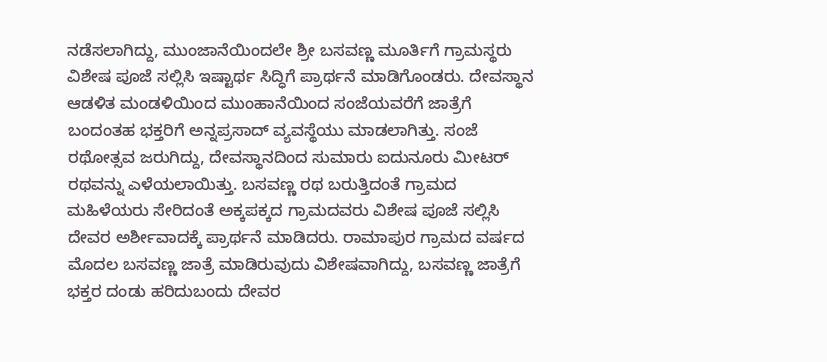ನಡೆಸಲಾಗಿದ್ದು, ಮುಂಜಾನೆಯಿಂದಲೇ ಶ್ರೀ ಬಸವಣ್ಣ ಮೂರ್ತಿಗೆ ಗ್ರಾಮಸ್ಥರು ವಿಶೇಷ ಪೂಜೆ ಸಲ್ಲಿಸಿ ಇಷ್ಟಾರ್ಥ ಸಿದ್ಧಿಗೆ ಪ್ರಾರ್ಥನೆ ಮಾಡಿಗೊಂಡರು. ದೇವಸ್ಥಾನ ಆಡಳಿತ ಮಂಡಳಿಯಿಂದ ಮುಂಹಾನೆಯಿಂದ ಸಂಜೆಯವರೆಗೆ ಜಾತ್ರೆಗೆ ಬಂದಂತಹ ಭಕ್ತರಿಗೆ ಅನ್ನಪ್ರಸಾದ್ ವ್ಯವಸ್ಥೆಯು ಮಾಡಲಾಗಿತ್ತು. ಸಂಜೆ ರಥೋತ್ಸವ ಜರುಗಿದ್ದು, ದೇವಸ್ಥಾನದಿಂದ ಸುಮಾರು ಐದುನೂರು ಮೀಟರ್ ರಥವನ್ನು ಎಳೆಯಲಾಯಿತ್ತು. ಬಸವಣ್ಣ ರಥ ಬರುತ್ತಿದಂತೆ ಗ್ರಾಮದ ಮಹಿಳೆಯರು ಸೇರಿದಂತೆ ಅಕ್ಕಪಕ್ಕದ ಗ್ರಾಮದವರು ವಿಶೇಷ ಪೂಜೆ ಸಲ್ಲಿಸಿ ದೇವರ ಅರ್ಶೀವಾದಕ್ಕೆ ಪ್ರಾರ್ಥನೆ ಮಾಡಿದರು. ರಾಮಾಪುರ ಗ್ರಾಮದ ವರ್ಷದ ಮೊದಲ ಬಸವಣ್ಣ ಜಾತ್ರೆ ಮಾಡಿರುವುದು ವಿಶೇಷವಾಗಿದ್ದು, ಬಸವಣ್ಣ ಜಾತ್ರೆಗೆ ಭಕ್ತರ ದಂಡು ಹರಿದುಬಂದು ದೇವರ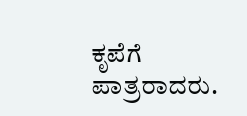ಕೃಪೆಗೆ ಪಾತ್ರರಾದರು.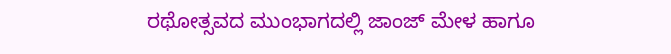ರಥೋತ್ಸವದ ಮುಂಭಾಗದಲ್ಲಿ ಜಾಂಜ್ ಮೇಳ ಹಾಗೂ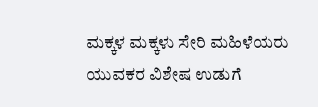ಮಕ್ಕಳ ಮಕ್ಕಳು ಸೇರಿ ಮಹಿಳೆಯರು ಯುವಕರ ವಿಶೇಷ ಉಡುಗೆ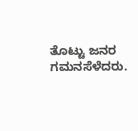ತೊಟ್ಟು ಜನರ ಗಮನಸೆಳೆದರು.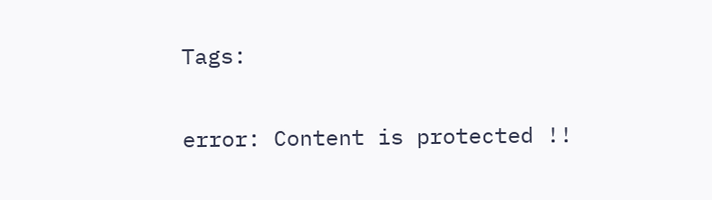Tags:

error: Content is protected !!